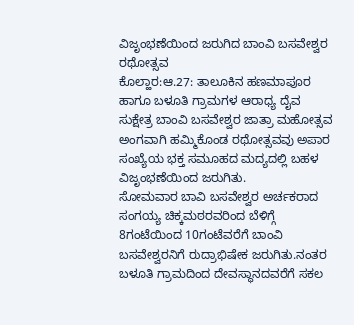ವಿಜೃಂಭಣೆಯಿಂದ ಜರುಗಿದ ಬಾಂವಿ ಬಸವೇಶ್ವರ ರಥೋತ್ಸವ
ಕೊಲ್ಹಾರ:ಆ.27: ತಾಲೂಕಿನ ಹಣಮಾಪೂರ ಹಾಗೂ ಬಳೂತಿ ಗ್ರಾಮಗಳ ಆರಾಧ್ಯ ದೈವ ಸುಕ್ಷೇತ್ರ ಬಾಂವಿ ಬಸವೇಶ್ವರ ಜಾತ್ರಾ ಮಹೋತ್ಸವ ಅಂಗವಾಗಿ ಹಮ್ಮಿಕೊಂಡ ರಥೋತ್ಸವವು ಅಪಾರ ಸಂಖ್ಯೆಯ ಭಕ್ತ ಸಮೂಹದ ಮದ್ಯದಲ್ಲಿ ಬಹಳ ವಿಜೃಂಭಣೆಯಿಂದ ಜರುಗಿತು.
ಸೋಮವಾರ ಬಾವಿ ಬಸವೇಶ್ವರ ಅರ್ಚಕರಾದ ಸಂಗಯ್ಯ ಚಿಕ್ಕಮಠರವರಿಂದ ಬೆಳಿಗ್ಗೆ 8ಗಂಟೆಯಿಂದ 10ಗಂಟೆವರೆಗೆ ಬಾಂವಿ ಬಸವೇಶ್ವರನಿಗೆ ರುದ್ರಾಭಿಷೇಕ ಜರುಗಿತು.ನಂತರ ಬಳೂತಿ ಗ್ರಾಮದಿಂದ ದೇವಸ್ಥಾನದವರೆಗೆ ಸಕಲ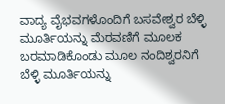ವಾದ್ಯ ವೈಭವಗಳೊಂದಿಗೆ ಬಸವೇಶ್ವರ ಬೆಳ್ಳಿ ಮೂರ್ತಿಯನ್ನು ಮೆರವಣಿಗೆ ಮೂಲಕ ಬರಮಾಡಿಕೊಂಡು ಮೂಲ ನಂದಿಶ್ವರನಿಗೆ ಬೆಳ್ಳಿ ಮೂರ್ತಿಯನ್ನು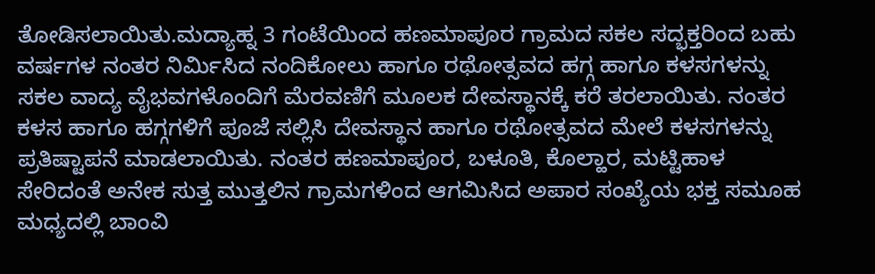ತೋಡಿಸಲಾಯಿತು.ಮದ್ಯಾಹ್ನ 3 ಗಂಟೆಯಿಂದ ಹಣಮಾಪೂರ ಗ್ರಾಮದ ಸಕಲ ಸದ್ಭಕ್ತರಿಂದ ಬಹು ವರ್ಷಗಳ ನಂತರ ನಿರ್ಮಿಸಿದ ನಂದಿಕೋಲು ಹಾಗೂ ರಥೋತ್ಸವದ ಹಗ್ಗ ಹಾಗೂ ಕಳಸಗಳನ್ನು ಸಕಲ ವಾದ್ಯ ವೈಭವಗಳೊಂದಿಗೆ ಮೆರವಣಿಗೆ ಮೂಲಕ ದೇವಸ್ಥಾನಕ್ಕೆ ಕರೆ ತರಲಾಯಿತು. ನಂತರ ಕಳಸ ಹಾಗೂ ಹಗ್ಗಗಳಿಗೆ ಪೂಜೆ ಸಲ್ಲಿಸಿ ದೇವಸ್ಥಾನ ಹಾಗೂ ರಥೋತ್ಸವದ ಮೇಲೆ ಕಳಸಗಳನ್ನು ಪ್ರತಿಷ್ಟಾಪನೆ ಮಾಡಲಾಯಿತು. ನಂತರ ಹಣಮಾಪೂರ, ಬಳೂತಿ, ಕೊಲ್ಹಾರ, ಮಟ್ಟಿಹಾಳ ಸೇರಿದಂತೆ ಅನೇಕ ಸುತ್ತ ಮುತ್ತಲಿನ ಗ್ರಾಮಗಳಿಂದ ಆಗಮಿಸಿದ ಅಪಾರ ಸಂಖ್ಯೆಯ ಭಕ್ತ ಸಮೂಹ ಮಧ್ಯದಲ್ಲಿ ಬಾಂವಿ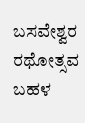ಬಸವೇಶ್ವರ ರಥೋತ್ಸವ ಬಹಳ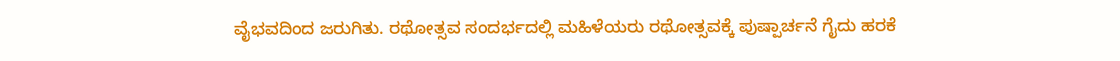ವೈಭವದಿಂದ ಜರುಗಿತು. ರಥೋತ್ಸವ ಸಂದರ್ಭದಲ್ಲಿ ಮಹಿಳೆಯರು ರಥೋತ್ಸವಕ್ಕೆ ಪುಷ್ಪಾರ್ಚನೆ ಗೈದು ಹರಕೆ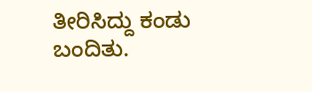ತೀರಿಸಿದ್ದು ಕಂಡು ಬಂದಿತು.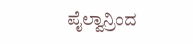ಪೈಲ್ವಾನ್ರಿಂದ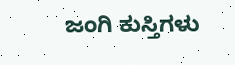ಜಂಗಿ ಕುಸ್ತಿಗಳು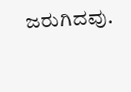ಜರುಗಿದವು.